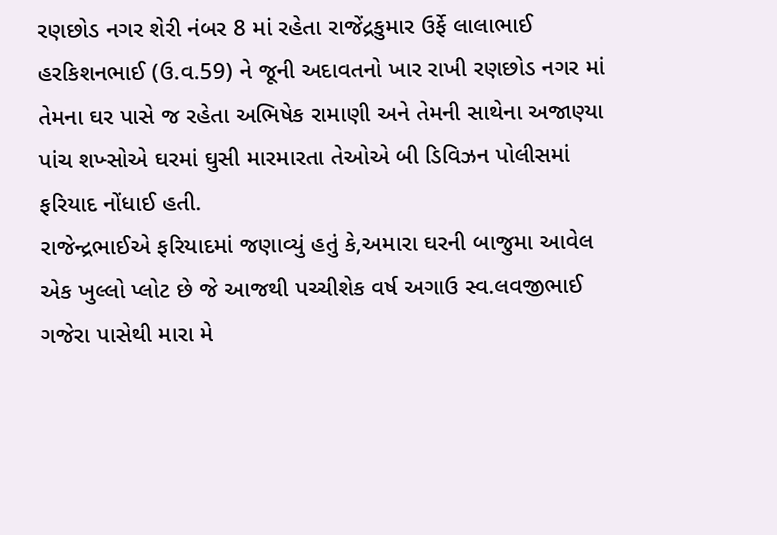રણછોડ નગર શેરી નંબર 8 માં રહેતા રાજેંદ્રકુમાર ઉર્ફે લાલાભાઈ હરકિશનભાઈ (ઉ.વ.59) ને જૂની અદાવતનો ખાર રાખી રણછોડ નગર માં તેમના ઘર પાસે જ રહેતા અભિષેક રામાણી અને તેમની સાથેના અજાણ્યા પાંચ શખ્સોએ ઘરમાં ઘુસી મારમારતા તેઓએ બી ડિવિઝન પોલીસમાં ફરિયાદ નોંધાઈ હતી.
રાજેન્દ્રભાઈએ ફરિયાદમાં જણાવ્યું હતું કે,અમારા ઘરની બાજુમા આવેલ એક ખુલ્લો પ્લોટ છે જે આજથી પચ્ચીશેક વર્ષ અગાઉ સ્વ.લવજીભાઈ ગજેરા પાસેથી મારા મે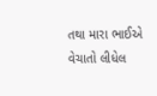તથા મારા ભાઈએ વેચાતો લીધેલ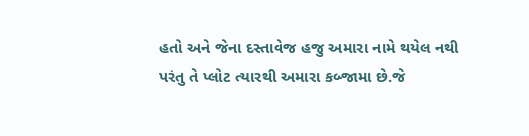હતો અને જેના દસ્તાવેજ હજુ અમારા નામે થયેલ નથી પરંતુ તે પ્લોટ ત્યારથી અમારા કબ્જામા છે.જે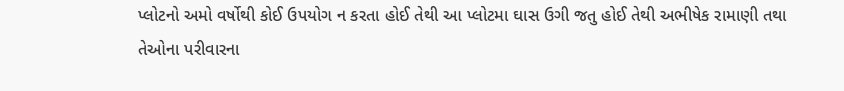પ્લોટનો અમો વર્ષોથી કોઈ ઉપયોગ ન કરતા હોઈ તેથી આ પ્લોટમા ઘાસ ઉગી જતુ હોઈ તેથી અભીષેક રામાણી તથા તેઓના પરીવારના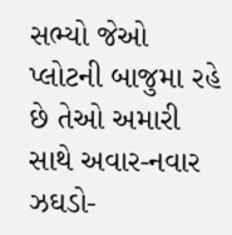સભ્યો જેઓ પ્લોટની બાજુમા રહે છે તેઓ અમારી સાથે અવાર-નવાર ઝઘડો-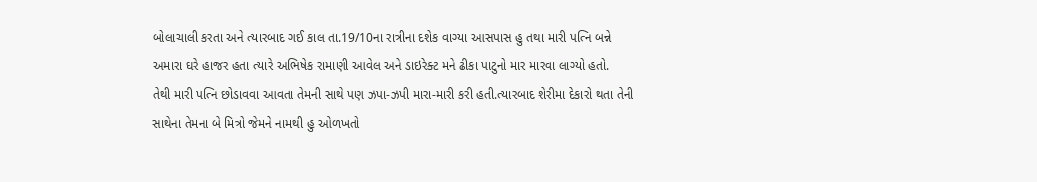બોલાચાલી કરતા અને ત્યારબાદ ગઈ કાલ તા.19/10ના રાત્રીના દશેક વાગ્યા આસપાસ હુ તથા મારી પત્નિ બન્ને અમારા ઘરે હાજર હતા ત્યારે અભિષેક રામાણી આવેલ અને ડાઇરેક્ટ મને ઢીકા પાટુનો માર મારવા લાગ્યો હતો.
તેથી મારી પત્નિ છોડાવવા આવતા તેમની સાથે પણ ઝપા-ઝપી મારા-મારી કરી હતી.ત્યારબાદ શેરીમા દેકારો થતા તેની સાથેના તેમના બે મિત્રો જેમને નામથી હુ ઓળખતો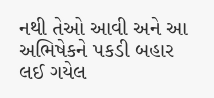નથી તેઓ આવી અને આ અભિષેકને પકડી બહાર લઈ ગયેલ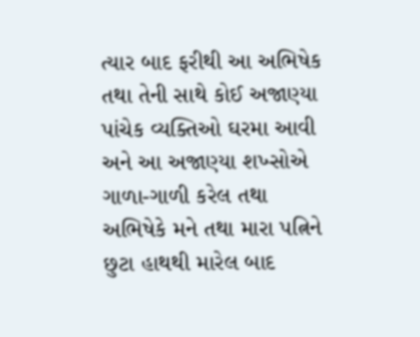ત્યાર બાદ ફરીથી આ અભિષેક તથા તેની સાથે કોઈ અજાણ્યા પાંચેક વ્યક્તિઓ ઘરમા આવી અને આ અજાણ્યા શખ્સોએ ગાળા-ગાળી કરેલ તથા અભિષેકે મને તથા મારા પત્નિને છુટા હાથથી મારેલ બાદ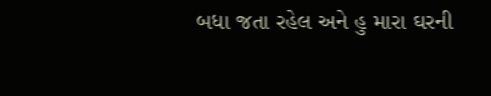બધા જતા રહેલ અને હુ મારા ઘરની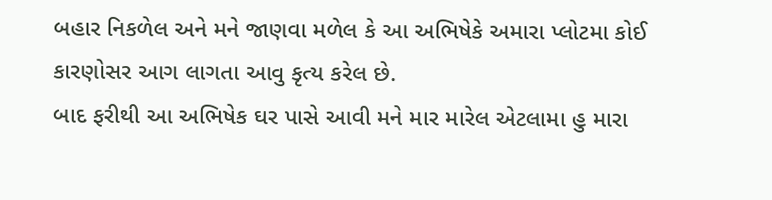બહાર નિકળેલ અને મને જાણવા મળેલ કે આ અભિષેકે અમારા પ્લોટમા કોઈ કારણોસર આગ લાગતા આવુ કૃત્ય કરેલ છે.
બાદ ફરીથી આ અભિષેક ઘર પાસે આવી મને માર મારેલ એટલામા હુ મારા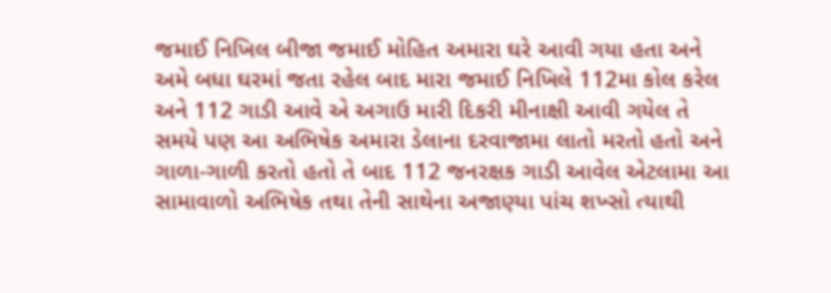જમાઈ નિખિલ બીજા જમાઈ મોહિત અમારા ઘરે આવી ગયા હતા અને અમે બધા ઘરમાં જતા રહેલ બાદ મારા જમાઈ નિખિલે 112મા કોલ કરેલ અને 112 ગાડી આવે એ અગાઉ મારી દિકરી મીનાક્ષી આવી ગયેલ તે સમયે પણ આ અભિષેક અમારા ડેલાના દરવાજામા લાતો મરતો હતો અને ગાળા-ગાળી કરતો હતો તે બાદ 112 જનરક્ષક ગાડી આવેલ એટલામા આ સામાવાળો અભિષેક તથા તેની સાથેના અજાણ્યા પાંચ શખ્સો ત્યાથી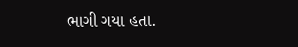ભાગી ગયા હતા.